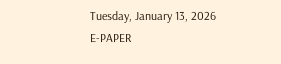Tuesday, January 13, 2026
E-PAPER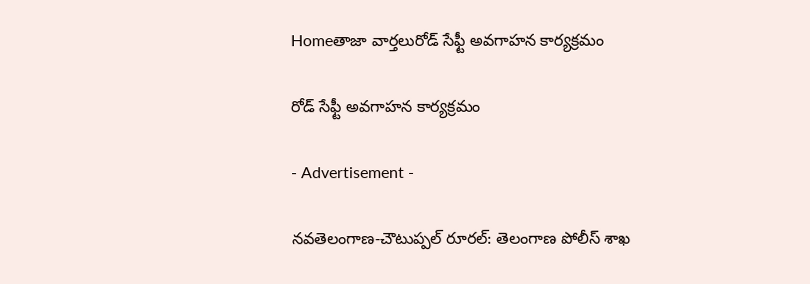Homeతాజా వార్తలురోడ్ సేఫ్టీ అవగాహన కార్యక్రమం

రోడ్ సేఫ్టీ అవగాహన కార్యక్రమం

- Advertisement -

నవతెలంగాణ-చౌటుప్పల్ రూరల్: తెలంగాణ పోలీస్ శాఖ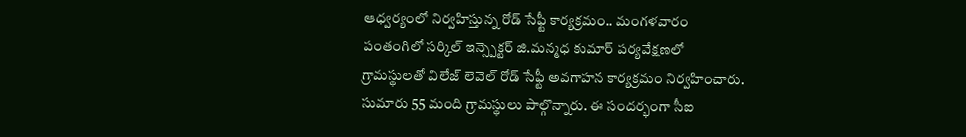ఆధ్వర్యంలో నిర్వహిస్తున్న రోడ్ సేఫ్టీ కార్యక్రమం.. మంగళవారం పంతంగిలో సర్కిల్ ఇన్స్పెక్టర్ జి.మన్మధ కుమార్ పర్యవేక్షణలో గ్రామస్థులతో విలేజ్ లెవెల్ రోడ్ సేఫ్టీ అవగాహన కార్యక్రమం నిర్వహించారు. సుమారు 55 మంది గ్రామస్థులు పాల్గొన్నారు. ఈ సందర్భంగా సీఐ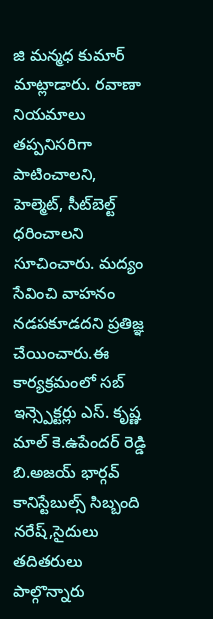జి మన్మధ కుమార్ మాట్లాడారు. రవాణా నియమాలు తప్పనిసరిగా పాటించాల‌ని, హెల్మెట్, సీట్‌బెల్ట్ ధరించాల‌ని సూచించారు. మద్యం సేవించి వాహనం నడపకూడదని ప్రతిజ్ఞ చేయించారు.ఈ కార్యక్రమంలో సబ్ ఇన్స్పెక్టర్లు ఎస్. కృష్ణ మాల్ కె.ఉపేందర్ రెడ్డి బి.అజయ్ భార్గవ్ కానిస్టేబుల్స్ సిబ్బంది నరేష్,సైదులు తదితరులు పాల్గొన్నారు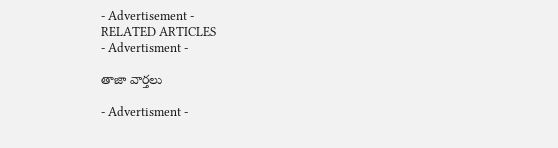- Advertisement -
RELATED ARTICLES
- Advertisment -

తాజా వార్తలు

- Advertisment -